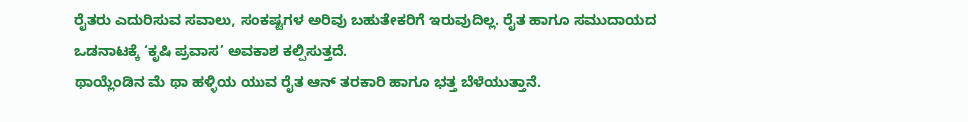ರೈತರು ಎದುರಿಸುವ ಸವಾಲು, ಸಂಕಷ್ಟಗಳ ಅರಿವು ಬಹುತೇಕರಿಗೆ ಇರುವುದಿಲ್ಲ. ರೈತ ಹಾಗೂ ಸಮುದಾಯದ ಒಡನಾಟಕ್ಕೆ ‘ಕೃಷಿ ಪ್ರವಾಸ’ ಅವಕಾಶ ಕಲ್ಪಿಸುತ್ತದೆ.
ಥಾಯ್ಲೆಂಡಿನ ಮೆ ಥಾ ಹಳ್ಳಿಯ ಯುವ ರೈತ ಆನ್ ತರಕಾರಿ ಹಾಗೂ ಭತ್ತ ಬೆಳೆಯುತ್ತಾನೆ.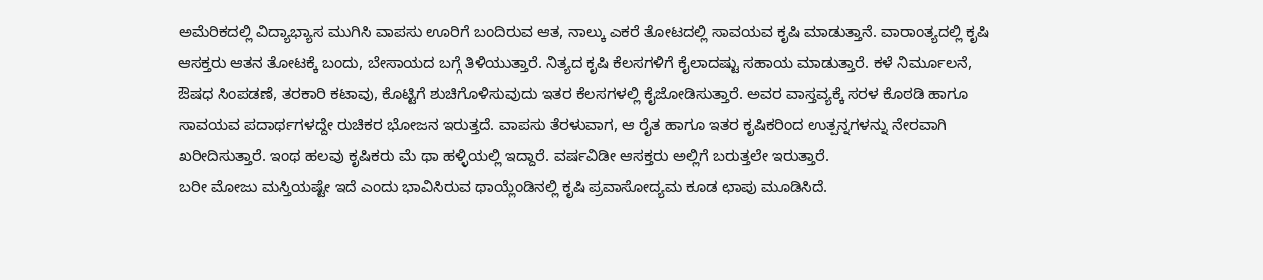ಅಮೆರಿಕದಲ್ಲಿ ವಿದ್ಯಾಭ್ಯಾಸ ಮುಗಿಸಿ ವಾಪಸು ಊರಿಗೆ ಬಂದಿರುವ ಆತ, ನಾಲ್ಕು ಎಕರೆ ತೋಟದಲ್ಲಿ ಸಾವಯವ ಕೃಷಿ ಮಾಡುತ್ತಾನೆ. ವಾರಾಂತ್ಯದಲ್ಲಿ ಕೃಷಿ ಆಸಕ್ತರು ಆತನ ತೋಟಕ್ಕೆ ಬಂದು, ಬೇಸಾಯದ ಬಗ್ಗೆ ತಿಳಿಯುತ್ತಾರೆ. ನಿತ್ಯದ ಕೃಷಿ ಕೆಲಸಗಳಿಗೆ ಕೈಲಾದಷ್ಟು ಸಹಾಯ ಮಾಡುತ್ತಾರೆ. ಕಳೆ ನಿರ್ಮೂಲನೆ, ಔಷಧ ಸಿಂಪಡಣೆ, ತರಕಾರಿ ಕಟಾವು, ಕೊಟ್ಟಿಗೆ ಶುಚಿಗೊಳಿಸುವುದು ಇತರ ಕೆಲಸಗಳಲ್ಲಿ ಕೈಜೋಡಿಸುತ್ತಾರೆ. ಅವರ ವಾಸ್ತವ್ಯಕ್ಕೆ ಸರಳ ಕೊಠಡಿ ಹಾಗೂ ಸಾವಯವ ಪದಾರ್ಥಗಳದ್ದೇ ರುಚಿಕರ ಭೋಜನ ಇರುತ್ತದೆ. ವಾಪಸು ತೆರಳುವಾಗ, ಆ ರೈತ ಹಾಗೂ ಇತರ ಕೃಷಿಕರಿಂದ ಉತ್ಪನ್ನಗಳನ್ನು ನೇರವಾಗಿ ಖರೀದಿಸುತ್ತಾರೆ. ಇಂಥ ಹಲವು ಕೃಷಿಕರು ಮೆ ಥಾ ಹಳ್ಳಿಯಲ್ಲಿ ಇದ್ದಾರೆ. ವರ್ಷವಿಡೀ ಆಸಕ್ತರು ಅಲ್ಲಿಗೆ ಬರುತ್ತಲೇ ಇರುತ್ತಾರೆ.
ಬರೀ ಮೋಜು ಮಸ್ತಿಯಷ್ಟೇ ಇದೆ ಎಂದು ಭಾವಿಸಿರುವ ಥಾಯ್ಲೆಂಡಿನಲ್ಲಿ ಕೃಷಿ ಪ್ರವಾಸೋದ್ಯಮ ಕೂಡ ಛಾಪು ಮೂಡಿಸಿದೆ.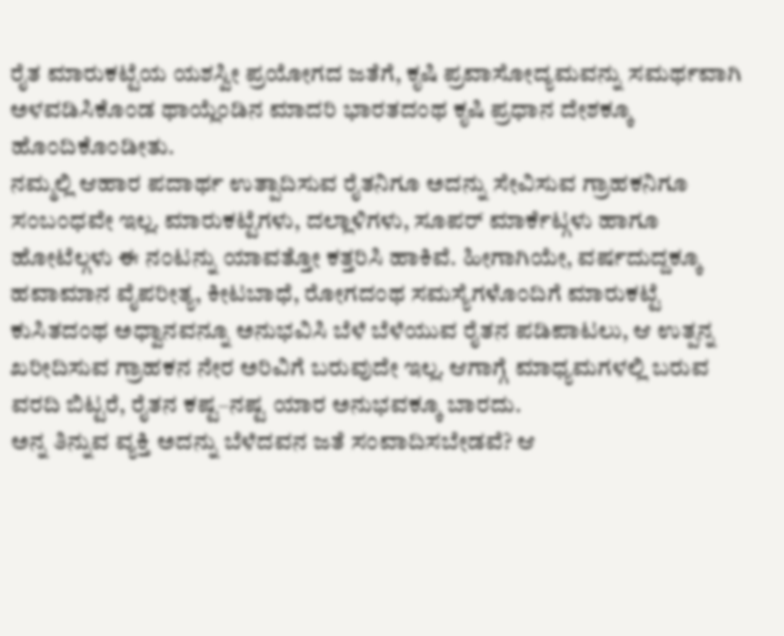ರೈತ ಮಾರುಕಟ್ಟೆಯ ಯಶಸ್ವೀ ಪ್ರಯೋಗದ ಜತೆಗೆ, ಕೃಷಿ ಪ್ರವಾಸೋದ್ಯಮವನ್ನು ಸಮರ್ಥವಾಗಿ ಅಳವಡಿಸಿಕೊಂಡ ಥಾಯ್ಲೆಂಡಿನ ಮಾದರಿ ಭಾರತದಂಥ ಕೃಷಿ ಪ್ರಧಾನ ದೇಶಕ್ಕೂ ಹೊಂದಿಕೊಂಡೀತು.
ನಮ್ಮಲ್ಲಿ ಆಹಾರ ಪದಾರ್ಥ ಉತ್ಪಾದಿಸುವ ರೈತನಿಗೂ ಅದನ್ನು ಸೇವಿಸುವ ಗ್ರಾಹಕನಿಗೂ ಸಂಬಂಧವೇ ಇಲ್ಲ. ಮಾರುಕಟ್ಟೆಗಳು, ದಲ್ಲಾಳಿಗಳು, ಸೂಪರ್ ಮಾರ್ಕೆಟ್ಗಳು ಹಾಗೂ ಹೋಟೆಲ್ಗಳು ಈ ನಂಟನ್ನು ಯಾವತ್ತೋ ಕತ್ತರಿಸಿ ಹಾಕಿವೆ. ಹೀಗಾಗಿಯೇ, ವರ್ಷದುದ್ದಕ್ಕೂ ಹವಾಮಾನ ವೈಪರೀತ್ಯ, ಕೀಟಬಾಧೆ, ರೋಗದಂಥ ಸಮಸ್ಯೆಗಳೊಂದಿಗೆ ಮಾರುಕಟ್ಟೆ ಕುಸಿತದಂಥ ಅಧ್ವಾನವನ್ನೂ ಅನುಭವಿಸಿ ಬೆಳೆ ಬೆಳೆಯುವ ರೈತನ ಪಡಿಪಾಟಲು, ಆ ಉತ್ಪನ್ನ ಖರೀದಿಸುವ ಗ್ರಾಹಕನ ನೇರ ಅರಿವಿಗೆ ಬರುವುದೇ ಇಲ್ಲ. ಆಗಾಗ್ಗೆ ಮಾಧ್ಯಮಗಳಲ್ಲಿ ಬರುವ ವರದಿ ಬಿಟ್ಟರೆ, ರೈತನ ಕಷ್ಟ–ನಷ್ಟ ಯಾರ ಅನುಭವಕ್ಕೂ ಬಾರದು.
ಅನ್ನ ತಿನ್ನುವ ವ್ಯಕ್ತಿ ಅದನ್ನು ಬೆಳೆದವನ ಜತೆ ಸಂವಾದಿಸಬೇಡವೆ? ಆ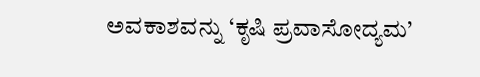ಅವಕಾಶವನ್ನು ‘ಕೃಷಿ ಪ್ರವಾಸೋದ್ಯಮ’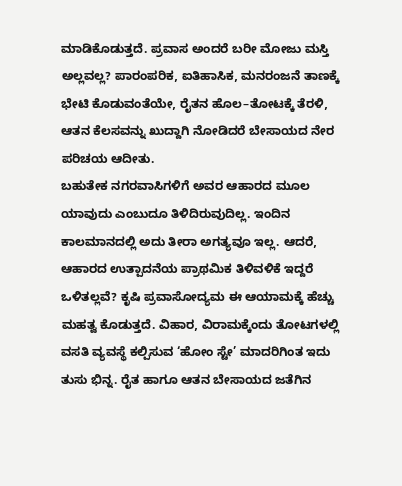ಮಾಡಿಕೊಡುತ್ತದೆ. ಪ್ರವಾಸ ಅಂದರೆ ಬರೀ ಮೋಜು ಮಸ್ತಿ ಅಲ್ಲವಲ್ಲ? ಪಾರಂಪರಿಕ, ಐತಿಹಾಸಿಕ, ಮನರಂಜನೆ ತಾಣಕ್ಕೆ ಭೇಟಿ ಕೊಡುವಂತೆಯೇ, ರೈತನ ಹೊಲ–ತೋಟಕ್ಕೆ ತೆರಳಿ, ಆತನ ಕೆಲಸವನ್ನು ಖುದ್ದಾಗಿ ನೋಡಿದರೆ ಬೇಸಾಯದ ನೇರ ಪರಿಚಯ ಆದೀತು.
ಬಹುತೇಕ ನಗರವಾಸಿಗಳಿಗೆ ಅವರ ಆಹಾರದ ಮೂಲ ಯಾವುದು ಎಂಬುದೂ ತಿಳಿದಿರುವುದಿಲ್ಲ. ಇಂದಿನ ಕಾಲಮಾನದಲ್ಲಿ ಅದು ತೀರಾ ಅಗತ್ಯವೂ ಇಲ್ಲ. ಆದರೆ, ಆಹಾರದ ಉತ್ಪಾದನೆಯ ಪ್ರಾಥಮಿಕ ತಿಳಿವಳಿಕೆ ಇದ್ದರೆ ಒಳಿತಲ್ಲವೆ? ಕೃಷಿ ಪ್ರವಾಸೋದ್ಯಮ ಈ ಆಯಾಮಕ್ಕೆ ಹೆಚ್ಚು ಮಹತ್ವ ಕೊಡುತ್ತದೆ. ವಿಹಾರ, ವಿರಾಮಕ್ಕೆಂದು ತೋಟಗಳಲ್ಲಿ ವಸತಿ ವ್ಯವಸ್ಥೆ ಕಲ್ಪಿಸುವ ‘ಹೋಂ ಸ್ಟೇ’ ಮಾದರಿಗಿಂತ ಇದು ತುಸು ಭಿನ್ನ. ರೈತ ಹಾಗೂ ಆತನ ಬೇಸಾಯದ ಜತೆಗಿನ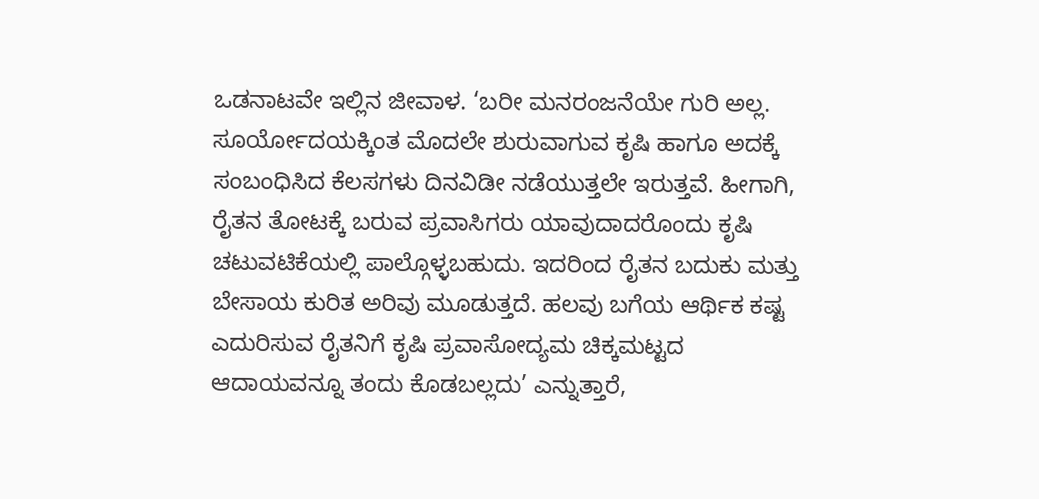ಒಡನಾಟವೇ ಇಲ್ಲಿನ ಜೀವಾಳ. ‘ಬರೀ ಮನರಂಜನೆಯೇ ಗುರಿ ಅಲ್ಲ. ಸೂರ್ಯೋದಯಕ್ಕಿಂತ ಮೊದಲೇ ಶುರುವಾಗುವ ಕೃಷಿ ಹಾಗೂ ಅದಕ್ಕೆ ಸಂಬಂಧಿಸಿದ ಕೆಲಸಗಳು ದಿನವಿಡೀ ನಡೆಯುತ್ತಲೇ ಇರುತ್ತವೆ. ಹೀಗಾಗಿ, ರೈತನ ತೋಟಕ್ಕೆ ಬರುವ ಪ್ರವಾಸಿಗರು ಯಾವುದಾದರೊಂದು ಕೃಷಿ ಚಟುವಟಿಕೆಯಲ್ಲಿ ಪಾಲ್ಗೊಳ್ಳಬಹುದು. ಇದರಿಂದ ರೈತನ ಬದುಕು ಮತ್ತು ಬೇಸಾಯ ಕುರಿತ ಅರಿವು ಮೂಡುತ್ತದೆ. ಹಲವು ಬಗೆಯ ಆರ್ಥಿಕ ಕಷ್ಟ ಎದುರಿಸುವ ರೈತನಿಗೆ ಕೃಷಿ ಪ್ರವಾಸೋದ್ಯಮ ಚಿಕ್ಕಮಟ್ಟದ ಆದಾಯವನ್ನೂ ತಂದು ಕೊಡಬಲ್ಲದು’ ಎನ್ನುತ್ತಾರೆ,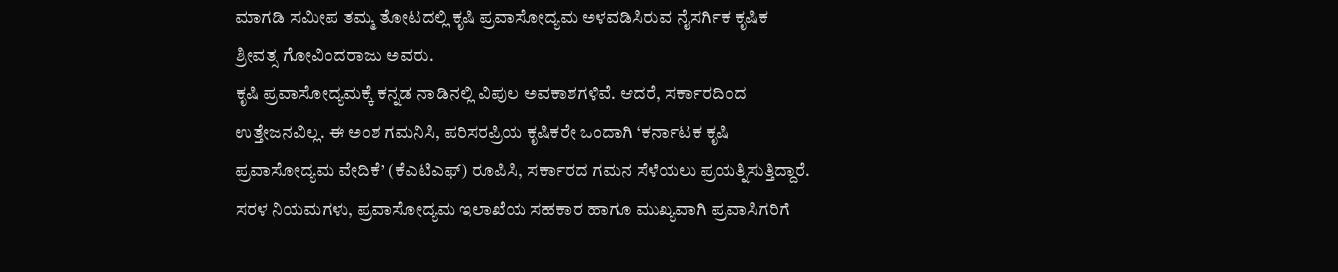ಮಾಗಡಿ ಸಮೀಪ ತಮ್ಮ ತೋಟದಲ್ಲಿ ಕೃಷಿ ಪ್ರವಾಸೋದ್ಯಮ ಅಳವಡಿಸಿರುವ ನೈಸರ್ಗಿಕ ಕೃಷಿಕ ಶ್ರೀವತ್ಸ ಗೋವಿಂದರಾಜು ಅವರು.
ಕೃಷಿ ಪ್ರವಾಸೋದ್ಯಮಕ್ಕೆ ಕನ್ನಡ ನಾಡಿನಲ್ಲಿ ವಿಪುಲ ಅವಕಾಶಗಳಿವೆ. ಆದರೆ, ಸರ್ಕಾರದಿಂದ ಉತ್ತೇಜನವಿಲ್ಲ. ಈ ಅಂಶ ಗಮನಿಸಿ, ಪರಿಸರಪ್ರಿಯ ಕೃಷಿಕರೇ ಒಂದಾಗಿ ‘ಕರ್ನಾಟಕ ಕೃಷಿ ಪ್ರವಾಸೋದ್ಯಮ ವೇದಿಕೆ’ (ಕೆಎಟಿಎಫ್) ರೂಪಿಸಿ, ಸರ್ಕಾರದ ಗಮನ ಸೆಳೆಯಲು ಪ್ರಯತ್ನಿಸುತ್ತಿದ್ದಾರೆ. ಸರಳ ನಿಯಮಗಳು, ಪ್ರವಾಸೋದ್ಯಮ ಇಲಾಖೆಯ ಸಹಕಾರ ಹಾಗೂ ಮುಖ್ಯವಾಗಿ ಪ್ರವಾಸಿಗರಿಗೆ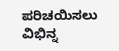ಪರಿಚಯಿಸಲು ವಿಭಿನ್ನ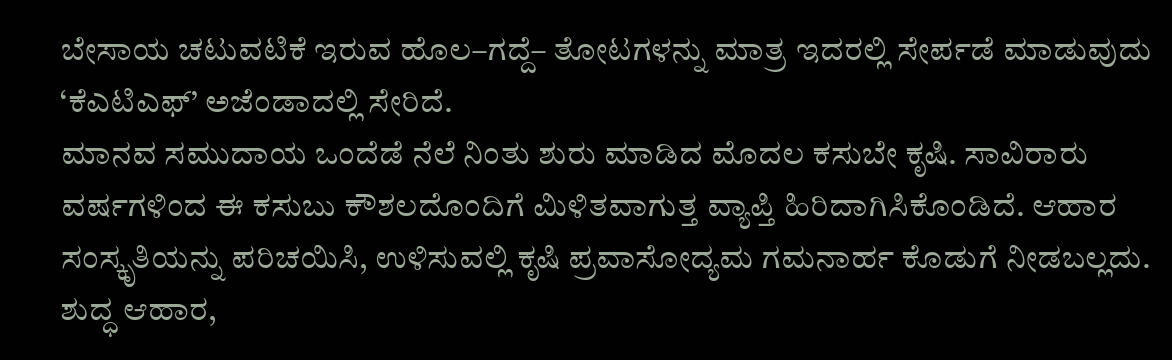ಬೇಸಾಯ ಚಟುವಟಿಕೆ ಇರುವ ಹೊಲ–ಗದ್ದೆ– ತೋಟಗಳನ್ನು ಮಾತ್ರ ಇದರಲ್ಲಿ ಸೇರ್ಪಡೆ ಮಾಡುವುದು ‘ಕೆಎಟಿಎಫ್’ ಅಜೆಂಡಾದಲ್ಲಿ ಸೇರಿದೆ.
ಮಾನವ ಸಮುದಾಯ ಒಂದೆಡೆ ನೆಲೆ ನಿಂತು ಶುರು ಮಾಡಿದ ಮೊದಲ ಕಸುಬೇ ಕೃಷಿ. ಸಾವಿರಾರು ವರ್ಷಗಳಿಂದ ಈ ಕಸುಬು ಕೌಶಲದೊಂದಿಗೆ ಮಿಳಿತವಾಗುತ್ತ ವ್ಯಾಪ್ತಿ ಹಿರಿದಾಗಿಸಿಕೊಂಡಿದೆ. ಆಹಾರ ಸಂಸ್ಕೃತಿಯನ್ನು ಪರಿಚಯಿಸಿ, ಉಳಿಸುವಲ್ಲಿ ಕೃಷಿ ಪ್ರವಾಸೋದ್ಯಮ ಗಮನಾರ್ಹ ಕೊಡುಗೆ ನೀಡಬಲ್ಲದು. ಶುದ್ಧ ಆಹಾರ,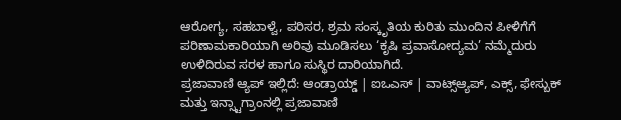ಆರೋಗ್ಯ, ಸಹಬಾಳ್ವೆ, ಪರಿಸರ, ಶ್ರಮ ಸಂಸ್ಕೃತಿಯ ಕುರಿತು ಮುಂದಿನ ಪೀಳಿಗೆಗೆ ಪರಿಣಾಮಕಾರಿಯಾಗಿ ಅರಿವು ಮೂಡಿಸಲು ‘ಕೃಷಿ ಪ್ರವಾಸೋದ್ಯಮ’ ನಮ್ಮೆದುರು ಉಳಿದಿರುವ ಸರಳ ಹಾಗೂ ಸುಸ್ಥಿರ ದಾರಿಯಾಗಿದೆ.
ಪ್ರಜಾವಾಣಿ ಆ್ಯಪ್ ಇಲ್ಲಿದೆ: ಆಂಡ್ರಾಯ್ಡ್ | ಐಒಎಸ್ | ವಾಟ್ಸ್ಆ್ಯಪ್, ಎಕ್ಸ್, ಫೇಸ್ಬುಕ್ ಮತ್ತು ಇನ್ಸ್ಟಾಗ್ರಾಂನಲ್ಲಿ ಪ್ರಜಾವಾಣಿ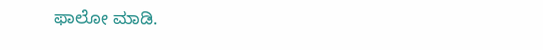ಫಾಲೋ ಮಾಡಿ.